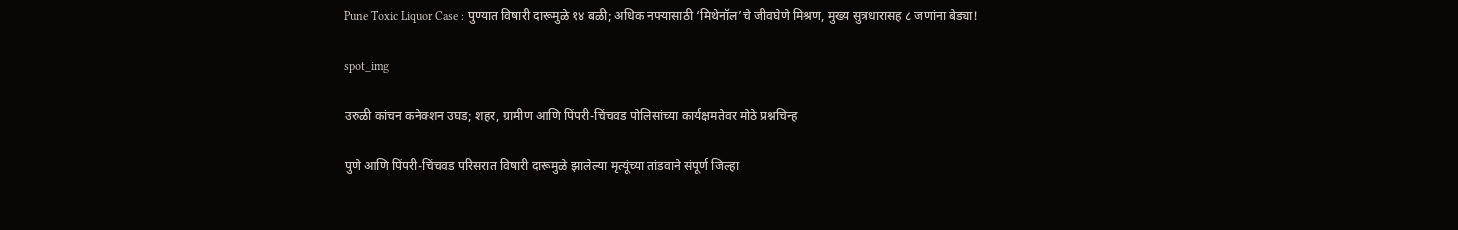Pune Toxic Liquor Case : पुण्यात विषारी दारूमुळे १४ बळी; अधिक नफ्यासाठी ‘मिथेनॉल’चे जीवघेणे मिश्रण, मुख्य सुत्रधारासह ८ जणांना बेड्या!

spot_img

उरुळी कांचन कनेक्शन उघड; शहर, ग्रामीण आणि पिंपरी-चिंचवड पोलिसांच्या कार्यक्षमतेवर मोठे प्रश्नचिन्ह

पुणे आणि पिंपरी-चिंचवड परिसरात विषारी दारूमुळे झालेल्या मृत्यूंच्या तांडवाने संपूर्ण जिल्हा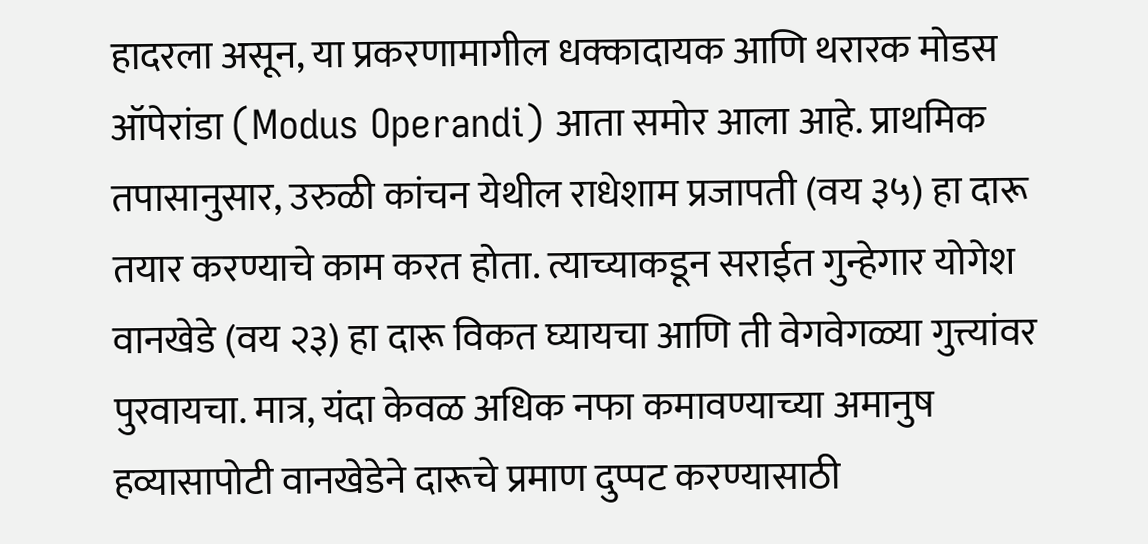हादरला असून, या प्रकरणामागील धक्कादायक आणि थरारक मोडस ऑपेरांडा (Modus Operandi) आता समोर आला आहे. प्राथमिक तपासानुसार, उरुळी कांचन येथील राधेशाम प्रजापती (वय ३५) हा दारू तयार करण्याचे काम करत होता. त्याच्याकडून सराईत गुन्हेगार योगेश वानखेडे (वय २३) हा दारू विकत घ्यायचा आणि ती वेगवेगळ्या गुत्त्यांवर पुरवायचा. मात्र, यंदा केवळ अधिक नफा कमावण्याच्या अमानुष हव्यासापोटी वानखेडेने दारूचे प्रमाण दुप्पट करण्यासाठी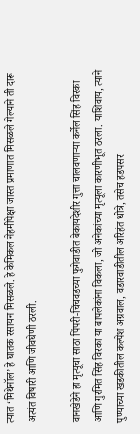त्यात ‘मिथेनॉल’ हे घातक रसायन मिसळले. हे केमिकल नेहमीपेक्षा जास्त प्रमाणात मिसळले गेल्याने ती दारू अत्यंत विषारी आणि जीवघेणी ठरली.

वानखेडेने हा मृत्यूचा साठा पिंपरी-चिंचवडच्या फुगेवाडीत बेकायदेशीर गुत्ता चालवणाऱ्या कर्नेल सिंह विरका आणि गुरमित सिंह विरका या बापलेकांना विकला, जो अनेकांच्या मृत्यूला कारणीभूत ठरला. याशिवाय, त्याने पुण्याच्या खडकीतील कल्पेश अग्रवाल, वडारवाडीतील अरिहंत धोत्रे, तसेच हडपसर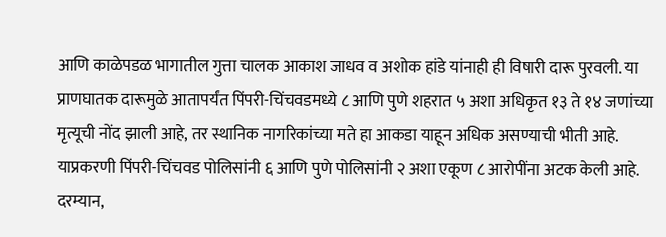आणि काळेपडळ भागातील गुत्ता चालक आकाश जाधव व अशोक हांडे यांनाही ही विषारी दारू पुरवली. या प्राणघातक दारूमुळे आतापर्यंत पिंपरी-चिंचवडमध्ये ८ आणि पुणे शहरात ५ अशा अधिकृत १३ ते १४ जणांच्या मृत्यूची नोंद झाली आहे, तर स्थानिक नागरिकांच्या मते हा आकडा याहून अधिक असण्याची भीती आहे. याप्रकरणी पिंपरी-चिंचवड पोलिसांनी ६ आणि पुणे पोलिसांनी २ अशा एकूण ८ आरोपींना अटक केली आहे. दरम्यान,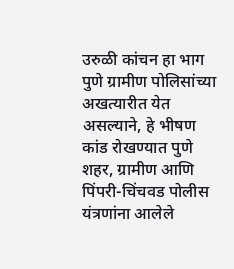उरुळी कांचन हा भाग पुणे ग्रामीण पोलिसांच्या अखत्यारीत येत असल्याने, हे भीषण कांड रोखण्यात पुणे शहर, ग्रामीण आणि पिंपरी-चिंचवड पोलीस यंत्रणांना आलेले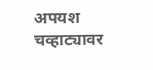अपयश चव्हाट्यावर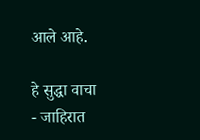आले आहे.

हे सुद्धा वाचा
- जाहिरात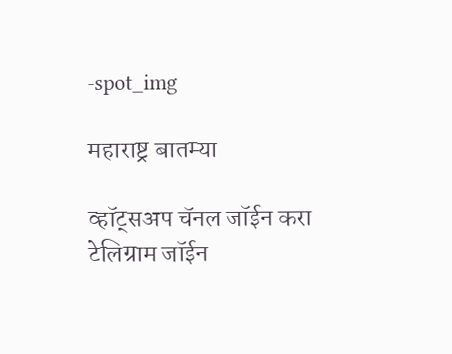-spot_img

महाराष्ट्र बातम्या

व्हॉट्सअप चॅनल जॉईन करा
टेलिग्राम जॉईन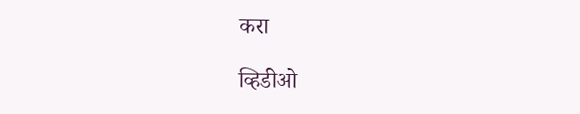करा

व्हिडीओ